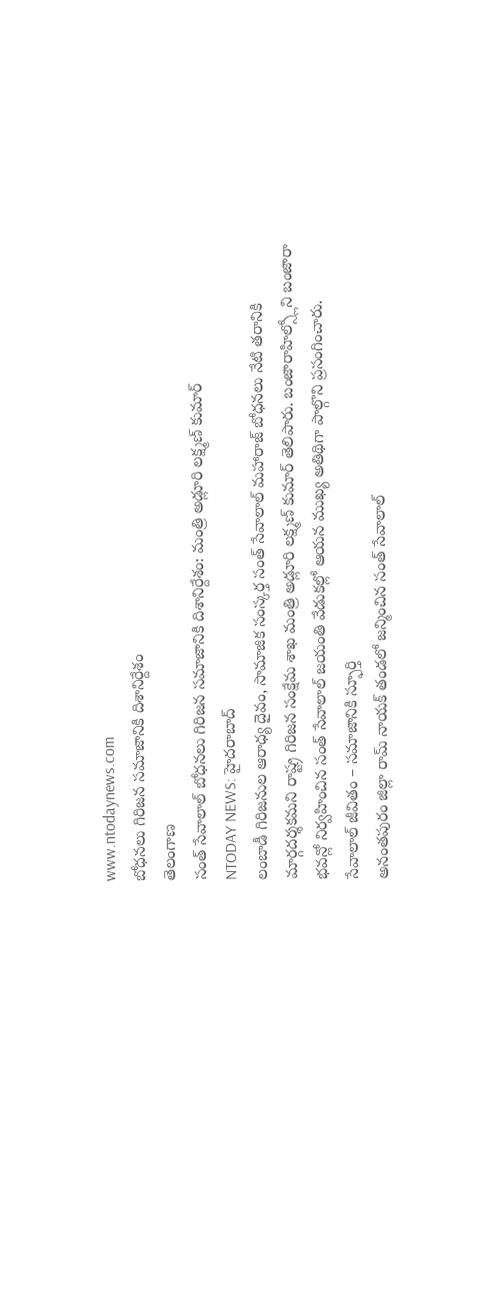www.ntodaynews.com
బోధనలు గిరిజన సమాజానికి దిశానిర్దేశం
తెలంగాణ
సంత్ సేవాలాల్ బోధనలు గిరిజన సమాజానికి దిశానిర్దేశం: మంత్రి అడ్లూరి లక్ష్మణ్ కుమార్
NTODAY NEWS: హైదరాబాద్
లంబాడీ గిరిజనుల ఆరాధ్య దైవం, సామాజిక సంస్కర్త సంత్ సేవాలాల్ మహారాజ్ బోధనలు నేటి తరానికి మార్గదర్శకమని రాష్ట్ర గిరిజన సంక్షేమ శాఖ మంత్రి అడ్లూరి లక్ష్మణ్ కుమార్ తెలిపారు. బంజారాహిల్స్లోని బంజారా భవన్లో నిర్వహించిన సంత్ సేవాలాల్ జయంతి వేడుకల్లో ఆయన ముఖ్య అతిథిగా పాల్గొని ప్రసంగించారు.
సేవాలాల్ జీవితం – సమాజానికి స్ఫూర్తి
అనంతపురం జిల్లా రామ్ నాయక్ తండలో జన్మించిన సంత్ సేవాలాల్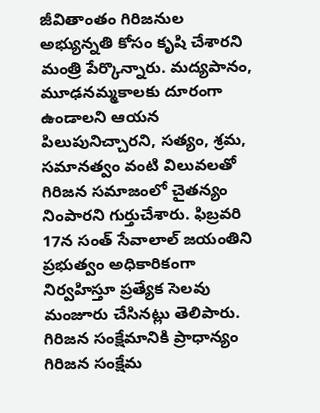జీవితాంతం గిరిజనుల అభ్యున్నతి కోసం కృషి చేశారని మంత్రి పేర్కొన్నారు. మద్యపానం, మూఢనమ్మకాలకు దూరంగా ఉండాలని ఆయన పిలుపునిచ్చారని, సత్యం, శ్రమ, సమానత్వం వంటి విలువలతో గిరిజన సమాజంలో చైతన్యం నింపారని గుర్తుచేశారు. ఫిబ్రవరి 17న సంత్ సేవాలాల్ జయంతిని ప్రభుత్వం అధికారికంగా నిర్వహిస్తూ ప్రత్యేక సెలవు మంజూరు చేసినట్లు తెలిపారు.
గిరిజన సంక్షేమానికి ప్రాధాన్యం
గిరిజన సంక్షేమ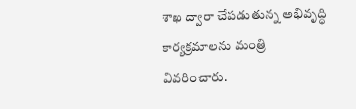శాఖ ద్వారా చేపడుతున్న అభివృద్ధి కార్యక్రమాలను మంత్రి వివరించారు.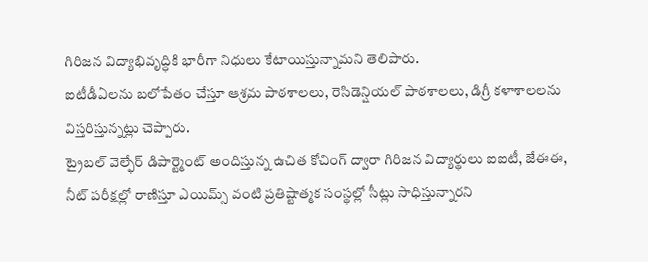గిరిజన విద్యాభివృద్ధికి భారీగా నిధులు కేటాయిస్తున్నామని తెలిపారు.
ఐటీడీఏలను బలోపేతం చేస్తూ ఆశ్రమ పాఠశాలలు, రెసిడెన్షియల్ పాఠశాలలు, డిగ్రీ కళాశాలలను విస్తరిస్తున్నట్లు చెప్పారు.
ట్రైబల్ వెల్ఫేర్ డిపార్ట్మెంట్ అందిస్తున్న ఉచిత కోచింగ్ ద్వారా గిరిజన విద్యార్థులు ఐఐటీ, జేఈఈ, నీట్ పరీక్షల్లో రాణిస్తూ ఎయిమ్స్ వంటి ప్రతిష్టాత్మక సంస్థల్లో సీట్లు సాధిస్తున్నారని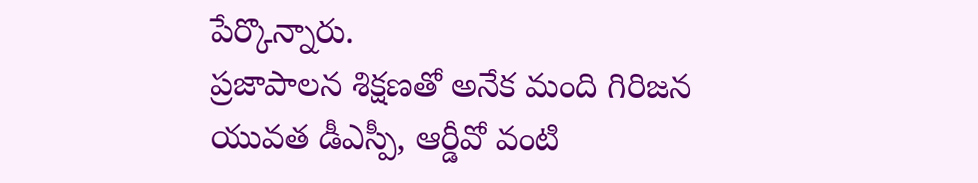పేర్కొన్నారు.
ప్రజాపాలన శిక్షణతో అనేక మంది గిరిజన యువత డీఎస్పీ, ఆర్డీవో వంటి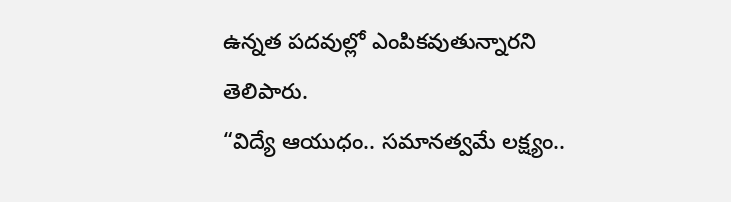ఉన్నత పదవుల్లో ఎంపికవుతున్నారని తెలిపారు.
“విద్యే ఆయుధం.. సమానత్వమే లక్ష్యం..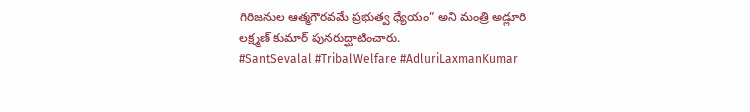గిరిజనుల ఆత్మగౌరవమే ప్రభుత్వ ధ్యేయం” అని మంత్రి అడ్లూరి లక్ష్మణ్ కుమార్ పునరుద్ఘాటించారు.
#SantSevalal #TribalWelfare #AdluriLaxmanKumar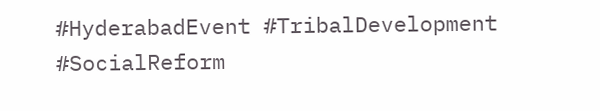#HyderabadEvent #TribalDevelopment #SocialReform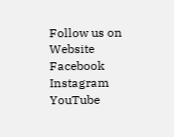Follow us on
Website
Facebook
Instagram
YouTube